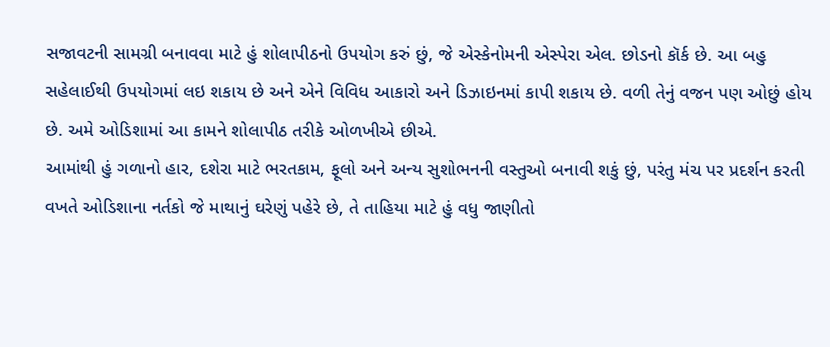સજાવટની સામગ્રી બનાવવા માટે હું શોલાપીઠનો ઉપયોગ કરું છું, જે એસ્કેનોમની એસ્પેરા એલ. છોડનો કૉર્ક છે. આ બહુ સહેલાઈથી ઉપયોગમાં લઇ શકાય છે અને એને વિવિધ આકારો અને ડિઝાઇનમાં કાપી શકાય છે. વળી તેનું વજન પણ ઓછું હોય છે. અમે ઓડિશામાં આ કામને શોલાપીઠ તરીકે ઓળખીએ છીએ.
આમાંથી હું ગળાનો હાર, દશેરા માટે ભરતકામ, ફૂલો અને અન્ય સુશોભનની વસ્તુઓ બનાવી શકું છું, પરંતુ મંચ પર પ્રદર્શન કરતી વખતે ઓડિશાના નર્તકો જે માથાનું ઘરેણું પહેરે છે, તે તાહિયા માટે હું વધુ જાણીતો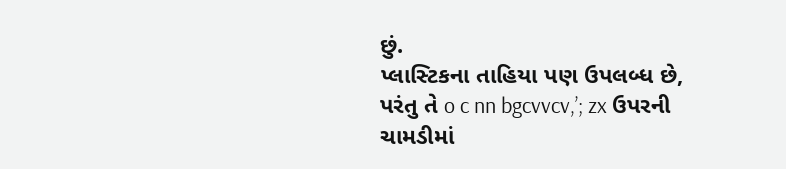છું.
પ્લાસ્ટિકના તાહિયા પણ ઉપલબ્ધ છે, પરંતુ તે o c nn bgcvvcv,’; zx ઉપરની ચામડીમાં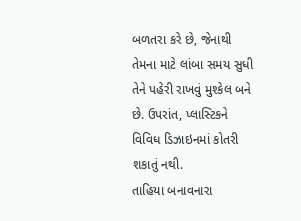બળતરા કરે છે, જેનાથી તેમના માટે લાંબા સમય સુધી તેને પહેરી રાખવું મુશ્કેલ બને છે. ઉપરાંત, પ્લાસ્ટિકને વિવિધ ડિઝાઇનમાં કોતરી શકાતું નથી.
તાહિયા બનાવનારા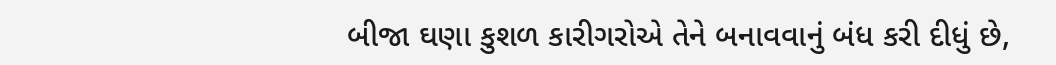બીજા ઘણા કુશળ કારીગરોએ તેને બનાવવાનું બંધ કરી દીધું છે,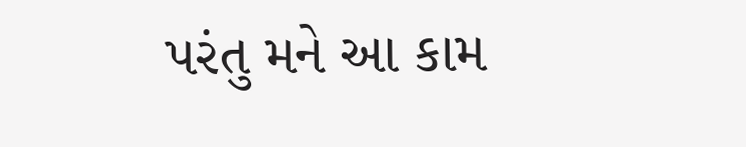પરંતુ મને આ કામ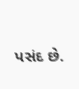પસંદ છે.